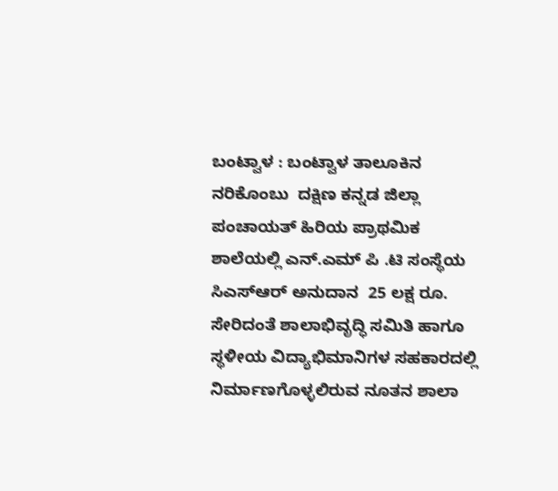ಬಂಟ್ವಾಳ : ಬಂಟ್ವಾಳ ತಾಲೂಕಿನ ನರಿಕೊಂಬು  ದಕ್ಷಿಣ ಕನ್ನಡ ಜಿಲ್ಲಾ ಪಂಚಾಯತ್ ಹಿರಿಯ ಪ್ರಾಥಮಿಕ ಶಾಲೆಯಲ್ಲಿ ಎನ್.ಎಮ್‌ ಪಿ .ಟಿ ಸಂಸ್ಥೆಯ ಸಿಎಸ್ಆರ್ ಅನುದಾನ  25 ಲಕ್ಷ ರೂ. ಸೇರಿದಂತೆ ಶಾಲಾಭಿವೃದ್ಧಿ ಸಮಿತಿ ಹಾಗೂ ಸ್ಥಳೀಯ ವಿದ್ಯಾಭಿಮಾನಿಗಳ ಸಹಕಾರದಲ್ಲಿ ನಿರ್ಮಾಣಗೊಳ್ಳಲಿರುವ ನೂತನ ಶಾಲಾ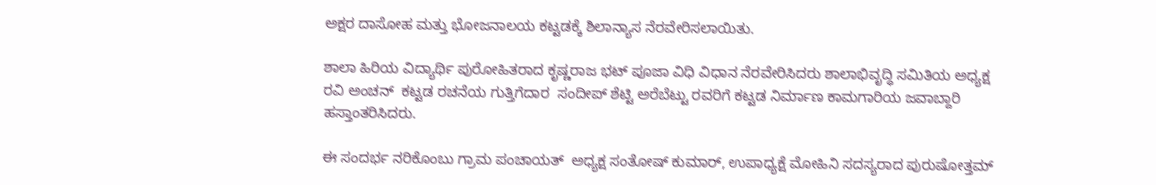ಅಕ್ಷರ ದಾಸೋಹ ಮತ್ತು ಭೋಜನಾಲಯ ಕಟ್ಟಡಕ್ಕೆ ಶಿಲಾನ್ಯಾಸ ನೆರವೇರಿಸಲಾಯಿತು.

ಶಾಲಾ ಹಿರಿಯ ವಿದ್ಯಾರ್ಥಿ ಪುರೋಹಿತರಾದ ಕೃಷ್ಣರಾಜ ಭಟ್ ಪೂಜಾ ವಿಧಿ ವಿಧಾನ ನೆರವೇರಿಸಿದರು ಶಾಲಾಭಿವೃದ್ಧಿ ಸಮಿತಿಯ ಅಧ್ಯಕ್ಷ  ರವಿ ಅಂಚನ್  ಕಟ್ಟಡ ರಚನೆಯ ಗುತ್ತಿಗೆದಾರ  ಸಂದೀಪ್ ಶೆಟ್ಟಿ ಅರೆಬೆಟ್ಟು ರವರಿಗೆ ಕಟ್ಟಡ ನಿರ್ಮಾಣ ಕಾಮಗಾರಿಯ ಜವಾಬ್ದಾರಿ ಹಸ್ತಾಂತರಿಸಿದರು.

ಈ ಸಂದರ್ಭ ನರಿಕೊಂಬು ಗ್ರಾಮ ಪಂಚಾಯತ್  ಅಧ್ಯಕ್ಷ ಸಂತೋಷ್ ಕುಮಾರ್, ಉಪಾಧ್ಯಕ್ಷೆ ಮೋಹಿನಿ ಸದಸ್ಯರಾದ ಪುರುಷೋತ್ತಮ್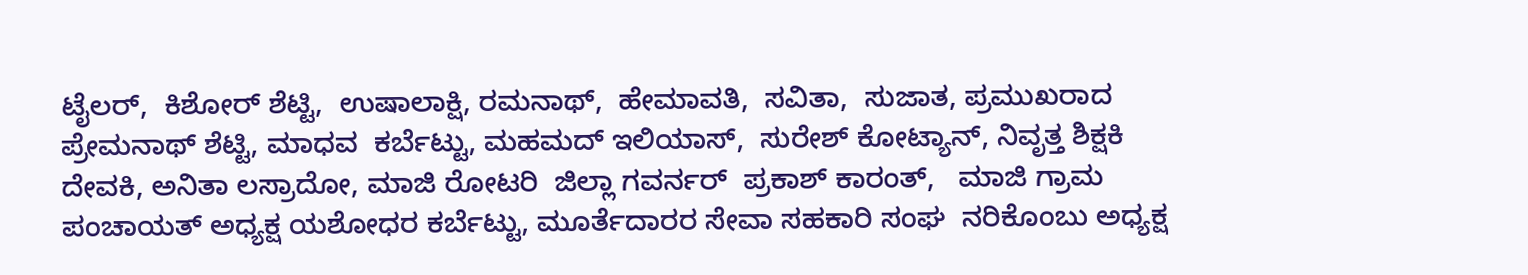ಟೈಲರ್,  ಕಿಶೋರ್ ಶೆಟ್ಟಿ,  ಉಷಾಲಾಕ್ಷಿ, ರಮನಾಥ್,  ಹೇಮಾವತಿ,  ಸವಿತಾ,  ಸುಜಾತ, ಪ್ರಮುಖರಾದ ಪ್ರೇಮನಾಥ್ ಶೆಟ್ಟಿ, ಮಾಧವ  ಕರ್ಬೆಟ್ಟು, ಮಹಮದ್ ಇಲಿಯಾಸ್,  ಸುರೇಶ್ ಕೋಟ್ಯಾನ್, ನಿವೃತ್ತ ಶಿಕ್ಷಕಿ  ದೇವಕಿ, ಅನಿತಾ ಲಸ್ರಾದೋ, ಮಾಜಿ ರೋಟರಿ  ಜಿಲ್ಲಾ ಗವರ್ನರ್  ಪ್ರಕಾಶ್ ಕಾರಂತ್,   ಮಾಜಿ ಗ್ರಾಮ ಪಂಚಾಯತ್ ಅಧ್ಯಕ್ಷ ಯಶೋಧರ ಕರ್ಬೆಟ್ಟು, ಮೂರ್ತೆದಾರರ ಸೇವಾ ಸಹಕಾರಿ ಸಂಘ  ನರಿಕೊಂಬು ಅಧ್ಯಕ್ಷ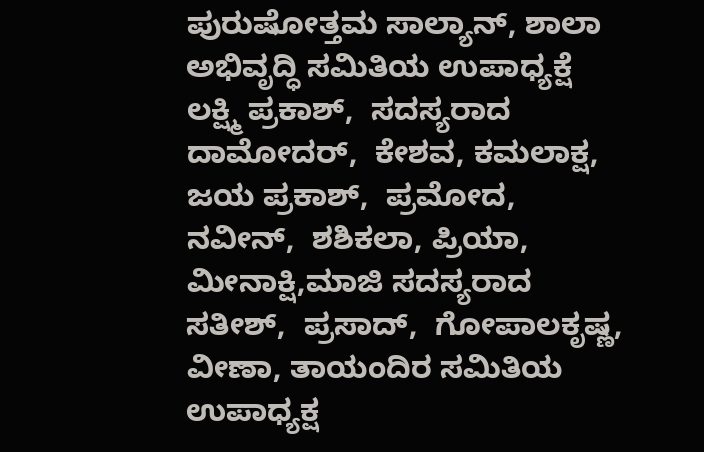ಪುರುಷೋತ್ತಮ ಸಾಲ್ಯಾನ್, ಶಾಲಾ ಅಭಿವೃದ್ಧಿ ಸಮಿತಿಯ ಉಪಾಧ್ಯಕ್ಷೆ  ಲಕ್ಷ್ಮಿ ಪ್ರಕಾಶ್,  ಸದಸ್ಯರಾದ  ದಾಮೋದರ್,  ಕೇಶವ, ಕಮಲಾಕ್ಷ, ಜಯ ಪ್ರಕಾಶ್,  ಪ್ರಮೋದ,  ನವೀನ್,  ಶಶಿಕಲಾ, ಪ್ರಿಯಾ,  ಮೀನಾಕ್ಷಿ,ಮಾಜಿ ಸದಸ್ಯರಾದ   ಸತೀಶ್,  ಪ್ರಸಾದ್,  ಗೋಪಾಲಕೃಷ್ಣ,  ವೀಣಾ, ತಾಯಂದಿರ ಸಮಿತಿಯ ಉಪಾಧ್ಯಕ್ಷ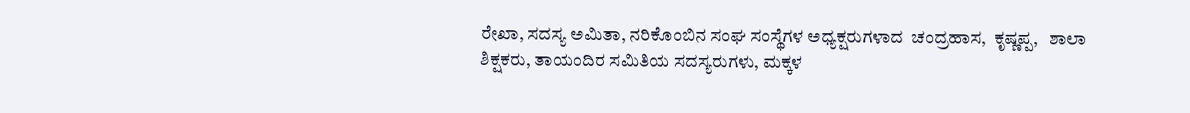ರೇಖಾ, ಸದಸ್ಯ ಅಮಿತಾ, ನರಿಕೊಂಬಿನ ಸಂಘ ಸಂಸ್ಥೆಗಳ ಅಧ್ಯಕ್ಷರುಗಳಾದ  ಚಂದ್ರಹಾಸ,  ಕೃಷ್ಣಪ್ಪ,   ಶಾಲಾ ಶಿಕ್ಷಕರು, ತಾಯಂದಿರ ಸಮಿತಿಯ ಸದಸ್ಯರುಗಳು, ಮಕ್ಕಳ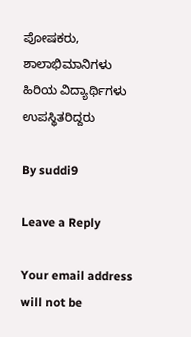ಪೋಷಕರು,  ಶಾಲಾಭಿಮಾನಿಗಳು ಹಿರಿಯ ವಿದ್ಯಾರ್ಥಿಗಳು ಉಪಸ್ಥಿತರಿದ್ದರು

By suddi9

Leave a Reply

Your email address will not be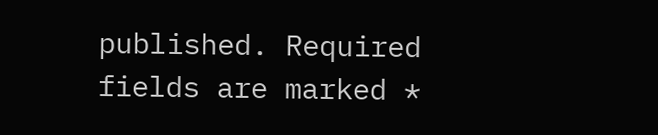published. Required fields are marked *